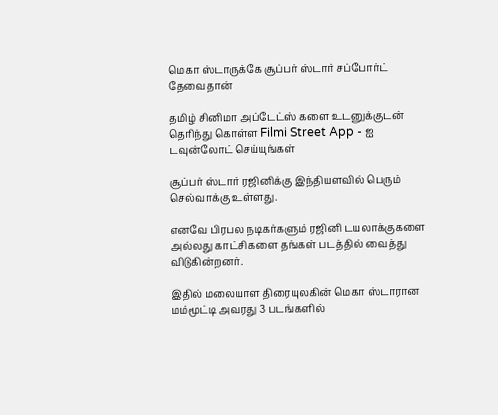மெகா ஸ்டாருக்கே சூப்பர் ஸ்டார் சப்போர்ட் தேவைதான்

தமிழ் சினிமா அப்டேட்ஸ் களை உடனுக்குடன் தெரிந்து கொள்ள Filmi Street App - ஐ டவுன்லோட் செய்யுங்கள்

சூப்பர் ஸ்டார் ரஜினிக்கு இந்தியளவில் பெரும் செல்வாக்கு உள்ளது.

எனவே பிரபல நடிகர்களும் ரஜினி டயலாக்குகளை அல்லது காட்சிகளை தங்கள் படத்தில் வைத்து விடுகின்றனர்.

இதில் மலையாள திரையுலகின் மெகா ஸ்டாரான மம்மூட்டி அவரது 3 படங்களில்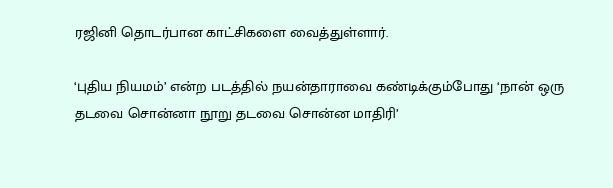ரஜினி தொடர்பான காட்சிகளை வைத்துள்ளார்.

‘புதிய நியமம்’ என்ற படத்தில் நயன்தாராவை கண்டிக்கும்போது ‘நான் ஒரு தடவை சொன்னா நூறு தடவை சொன்ன மாதிரி’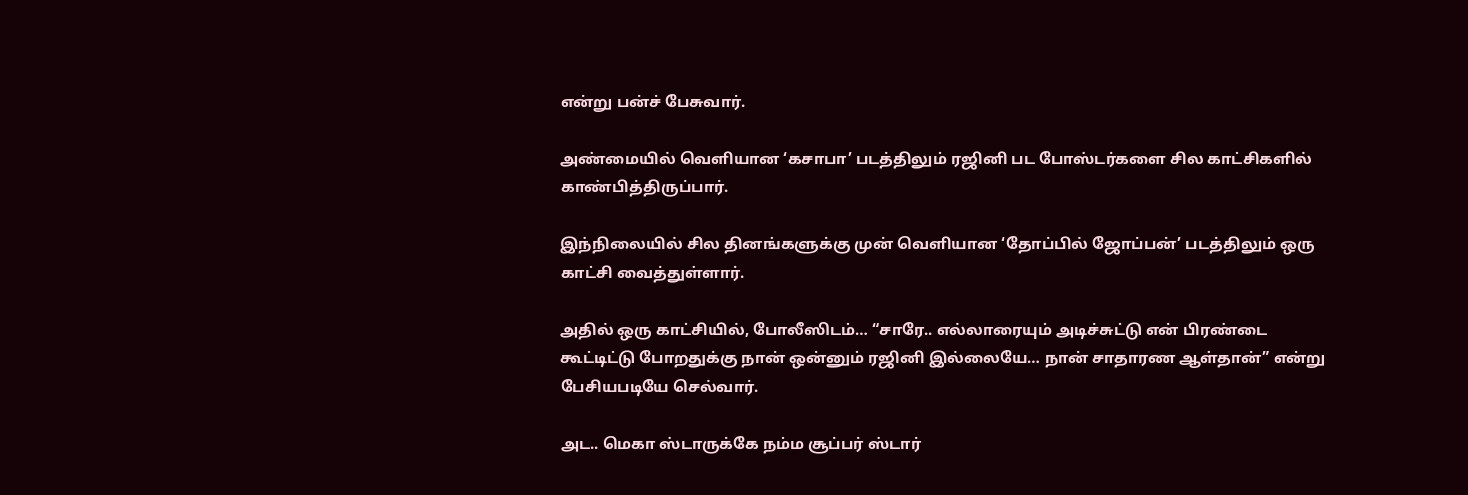என்று பன்ச் பேசுவார்.

அண்மையில் வெளியான ‘கசாபா’ படத்திலும் ரஜினி பட போஸ்டர்களை சில காட்சிகளில் காண்பித்திருப்பார்.

இந்நிலையில் சில தினங்களுக்கு முன் வெளியான ‘தோப்பில் ஜோப்பன்’ படத்திலும் ஒரு காட்சி வைத்துள்ளார்.

அதில் ஒரு காட்சியில், போலீஸிடம்… “சாரே.. எல்லாரையும் அடிச்சுட்டு என் பிரண்டை கூட்டிட்டு போறதுக்கு நான் ஒன்னும் ரஜினி இல்லையே… நான் சாதாரண ஆள்தான்” என்று பேசியபடியே செல்வார்.

அட.. மெகா ஸ்டாருக்கே நம்ம சூப்பர் ஸ்டார்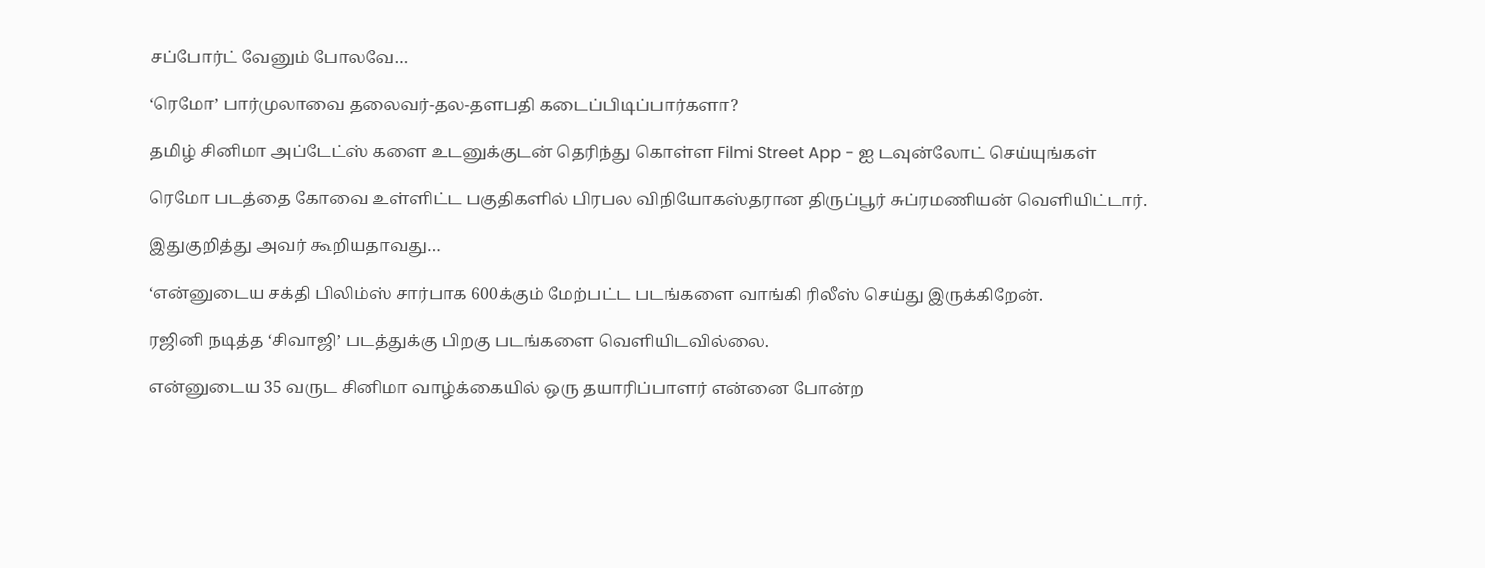சப்போர்ட் வேனும் போலவே…

‘ரெமோ’ பார்முலாவை தலைவர்-தல-தளபதி கடைப்பிடிப்பார்களா?

தமிழ் சினிமா அப்டேட்ஸ் களை உடனுக்குடன் தெரிந்து கொள்ள Filmi Street App - ஐ டவுன்லோட் செய்யுங்கள்

ரெமோ படத்தை கோவை உள்ளிட்ட பகுதிகளில் பிரபல விநியோகஸ்தரான திருப்பூர் சுப்ரமணியன் வெளியிட்டார்.

இதுகுறித்து அவர் கூறியதாவது…

‘என்னுடைய சக்தி பிலிம்ஸ் சார்பாக 600க்கும் மேற்பட்ட படங்களை வாங்கி ரிலீஸ் செய்து இருக்கிறேன்.

ரஜினி நடித்த ‘சிவாஜி’ படத்துக்கு பிறகு படங்களை வெளியிடவில்லை.

என்னுடைய 35 வருட சினிமா வாழ்க்கையில் ஒரு தயாரிப்பாளர் என்னை போன்ற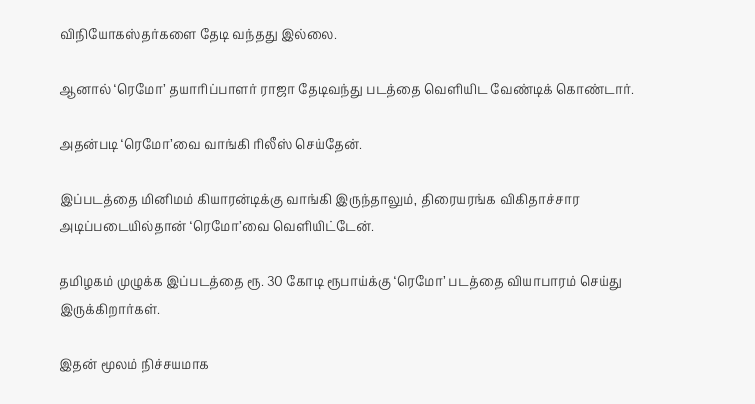விநியோகஸ்தர்களை தேடி வந்தது இல்லை.

ஆனால் ‘ரெமோ’ தயாரிப்பாளர் ராஜா தேடிவந்து படத்தை வெளியிட வேண்டிக் கொண்டார்.

அதன்படி ‘ரெமோ’வை வாங்கி ரிலீஸ் செய்தேன்.

இப்படத்தை மினிமம் கியாரன்டிக்கு வாங்கி இருந்தாலும், திரையரங்க விகிதாச்சார அடிப்படையில்தான் ‘ரெமோ’வை வெளியிட்டேன்.

தமிழகம் முழுக்க இப்படத்தை ரூ. 30 கோடி ரூபாய்க்கு ‘ரெமோ’ படத்தை வியாபாரம் செய்து இருக்கிறார்கள்.

இதன் மூலம் நிச்சயமாக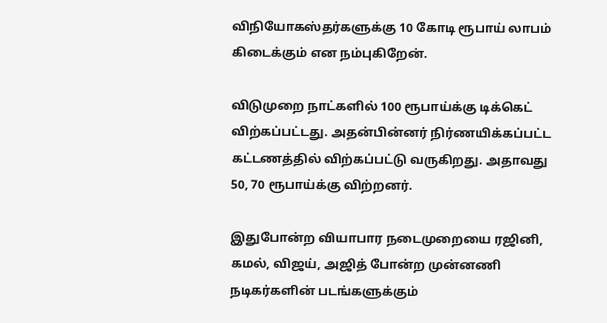விநியோகஸ்தர்களுக்கு 10 கோடி ரூபாய் லாபம் கிடைக்கும் என நம்புகிறேன்.

விடுமுறை நாட்களில் 100 ரூபாய்க்கு டிக்கெட் விற்கப்பட்டது. அதன்பின்னர் நிர்ணயிக்கப்பட்ட கட்டணத்தில் விற்கப்பட்டு வருகிறது. அதாவது 50, 70 ரூபாய்க்கு விற்றனர்.

இதுபோன்ற வியாபார நடைமுறையை ரஜினி, கமல், விஜய், அஜித் போன்ற முன்னணி நடிகர்களின் படங்களுக்கும்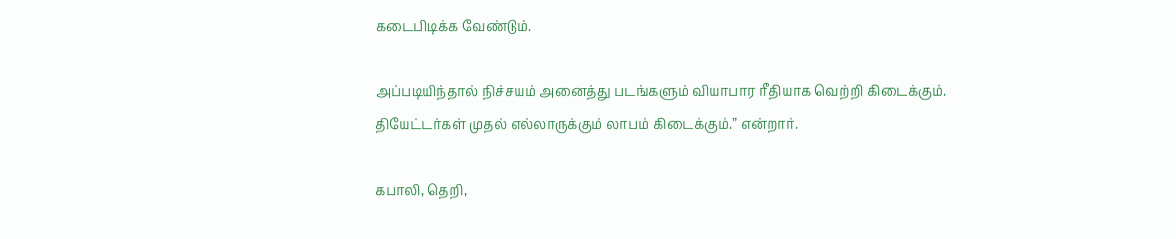கடைபிடிக்க வேண்டும்.

அப்படியிந்தால் நிச்சயம் அனைத்து படங்களும் வியாபார ரீதியாக வெற்றி கிடைக்கும். தியேட்டர்கள் முதல் எல்லாருக்கும் லாபம் கிடைக்கும்.” என்றார்.

கபாலி, தெறி,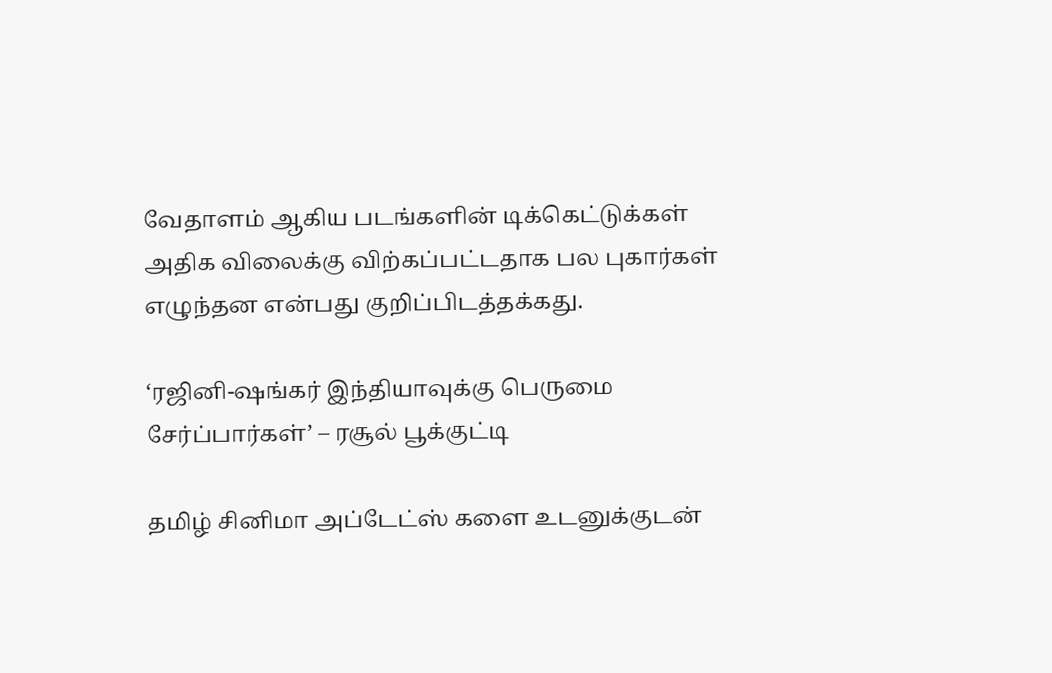வேதாளம் ஆகிய படங்களின் டிக்கெட்டுக்கள் அதிக விலைக்கு விற்கப்பட்டதாக பல புகார்கள் எழுந்தன என்பது குறிப்பிடத்தக்கது.

‘ரஜினி-ஷங்கர் இந்தியாவுக்கு பெருமை சேர்ப்பார்கள்’ – ரசூல் பூக்குட்டி

தமிழ் சினிமா அப்டேட்ஸ் களை உடனுக்குடன்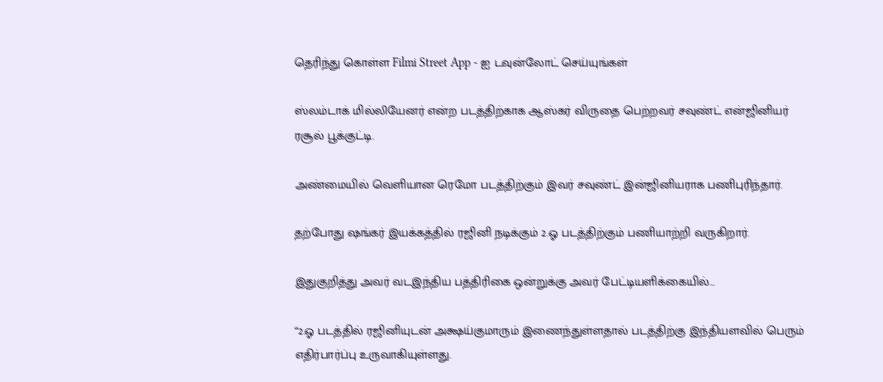தெரிந்து கொள்ள Filmi Street App - ஐ டவுன்லோட் செய்யுங்கள்

ஸ்லம்டாக் மில்லியேனர் என்ற படத்திற்காக ஆஸ்கர் விருதை பெற்றவர் சவுண்ட் என்ஜினியர் ரசூல் பூக்குட்டி.

அண்மையில் வெளியான ரெமோ படத்திற்கும் இவர் சவுண்ட் இன்ஜினியராக பணிபுரிந்தார்.

தற்போது ஷங்கர் இயக்கத்தில் ரஜினி நடிக்கும் 2.ஓ படத்திற்கும் பணியாற்றி வருகிறார்.

இதுகுறித்து அவர் வடஇந்திய பத்திரிகை ஒன்றுக்கு அவர் பேட்டியளிக்கையில்…

“2.ஓ படத்தில் ரஜினியுடன் அக்ஷய்குமாரும் இணைந்துள்ளதால் படத்திற்கு இந்தியளவில் பெரும் எதிர்பார்ப்பு உருவாகியுள்ளது.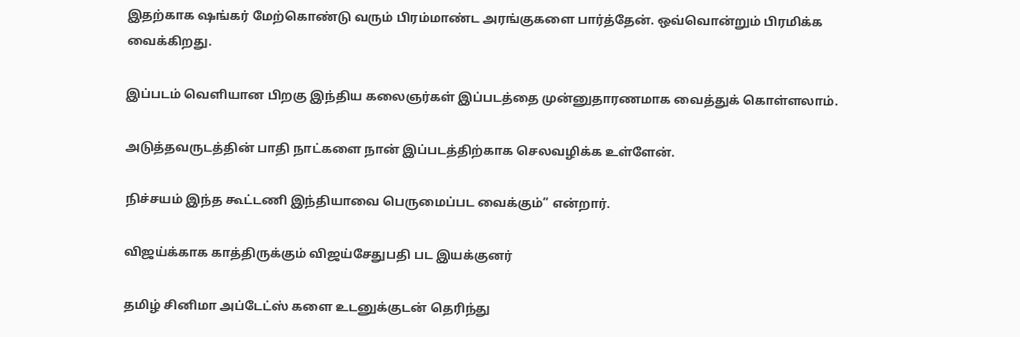இதற்காக ஷங்கர் மேற்கொண்டு வரும் பிரம்மாண்ட அரங்குகளை பார்த்தேன். ஒவ்வொன்றும் பிரமிக்க வைக்கிறது.

இப்படம் வெளியான பிறகு இந்திய கலைஞர்கள் இப்படத்தை முன்னுதாரணமாக வைத்துக் கொள்ளலாம்.

அடுத்தவருடத்தின் பாதி நாட்களை நான் இப்படத்திற்காக செலவழிக்க உள்ளேன்.

நிச்சயம் இந்த கூட்டணி இந்தியாவை பெருமைப்பட வைக்கும்” என்றார்.

விஜய்க்காக காத்திருக்கும் விஜய்சேதுபதி பட இயக்குனர்

தமிழ் சினிமா அப்டேட்ஸ் களை உடனுக்குடன் தெரிந்து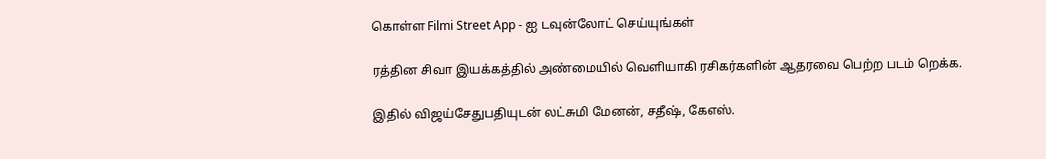கொள்ள Filmi Street App - ஐ டவுன்லோட் செய்யுங்கள்

ரத்தின சிவா இயக்கத்தில் அண்மையில் வெளியாகி ரசிகர்களின் ஆதரவை பெற்ற படம் றெக்க.

இதில் விஜய்சேதுபதியுடன் லட்சுமி மேனன், சதீஷ், கேஎஸ்.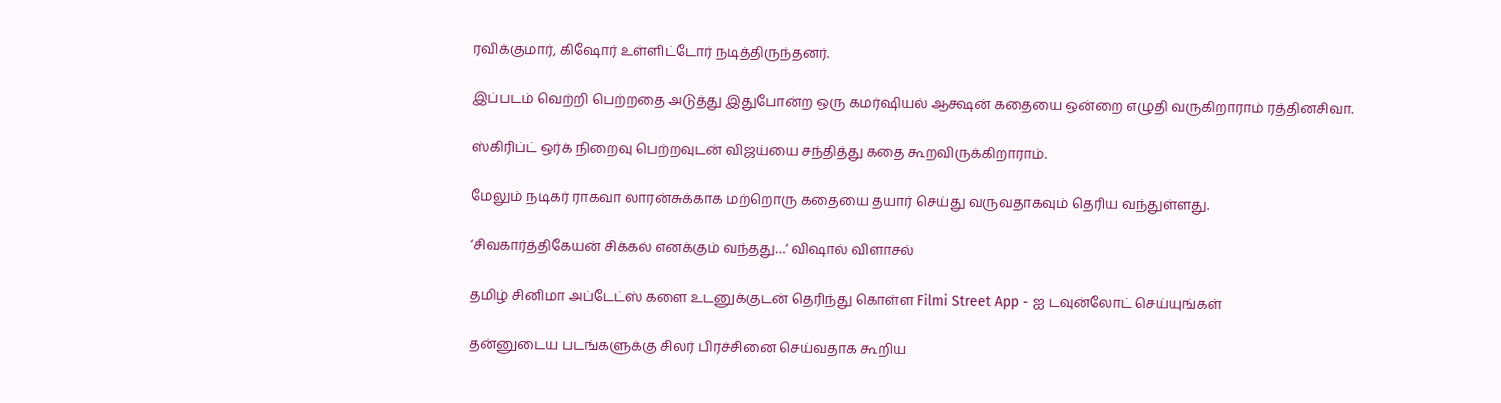ரவிக்குமார், கிஷோர் உள்ளிட்டோர் நடித்திருந்தனர்.

இப்படம் வெற்றி பெற்றதை அடுத்து இதுபோன்ற ஒரு கமர்ஷியல் ஆக்ஷன் கதையை ஒன்றை எழுதி வருகிறாராம் ரத்தினசிவா.

ஸ்கிரிப்ட் ஒர்க் நிறைவு பெற்றவுடன் விஜய்யை சந்தித்து கதை கூறவிருக்கிறாராம்.

மேலும் நடிகர் ராகவா லாரன்சுக்காக மற்றொரு கதையை தயார் செய்து வருவதாகவும் தெரிய வந்துள்ளது.

‘சிவகார்த்திகேயன் சிக்கல் எனக்கும் வந்தது…‘ விஷால் விளாசல்

தமிழ் சினிமா அப்டேட்ஸ் களை உடனுக்குடன் தெரிந்து கொள்ள Filmi Street App - ஐ டவுன்லோட் செய்யுங்கள்

தன்னுடைய படங்களுக்கு சிலர் பிரச்சினை செய்வதாக கூறிய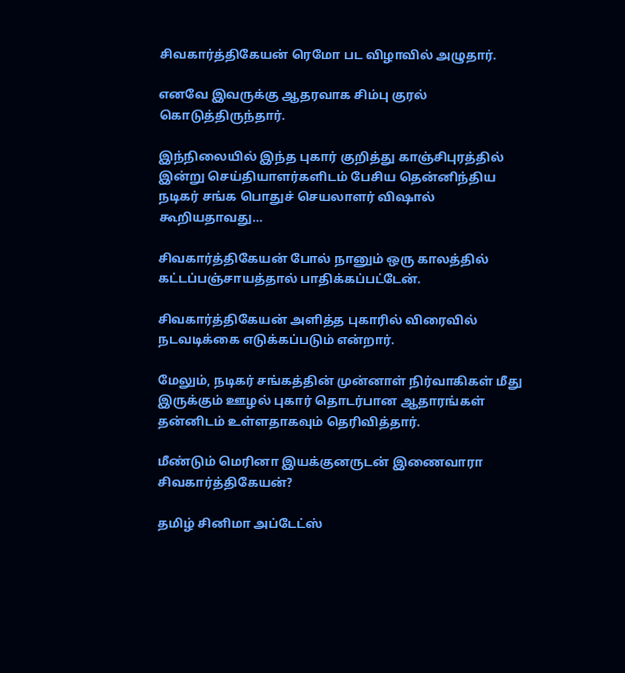சிவகார்த்திகேயன் ரெமோ பட விழாவில் அழுதார்.

எனவே இவருக்கு ஆதரவாக சிம்பு குரல் கொடுத்திருந்தார்.

இந்நிலையில் இந்த புகார் குறித்து காஞ்சிபுரத்தில் இன்று செய்தியாளர்களிடம் பேசிய தென்னிந்திய நடிகர் சங்க பொதுச் செயலாளர் விஷால் கூறியதாவது…

சிவகார்த்திகேயன் போல் நானும் ஒரு காலத்தில் கட்டப்பஞ்சாயத்தால் பாதிக்கப்பட்டேன்.

சிவகார்த்திகேயன் அளித்த புகாரில் விரைவில் நடவடிக்கை எடுக்கப்படும் என்றார்.

மேலும், நடிகர் சங்கத்தின் முன்னாள் நிர்வாகிகள் மீது இருக்கும் ஊழல் புகார் தொடர்பான ஆதாரங்கள் தன்னிடம் உள்ளதாகவும் தெரிவித்தார்.

மீண்டும் மெரினா இயக்குனருடன் இணைவாரா சிவகார்த்திகேயன்?

தமிழ் சினிமா அப்டேட்ஸ்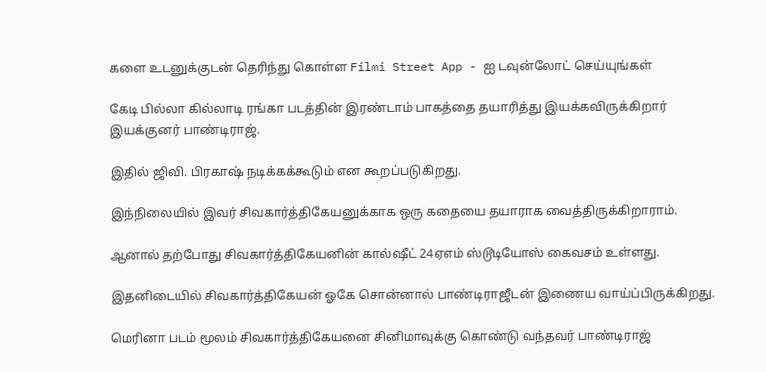களை உடனுக்குடன் தெரிந்து கொள்ள Filmi Street App - ஐ டவுன்லோட் செய்யுங்கள்

கேடி பில்லா கில்லாடி ரங்கா படத்தின் இரண்டாம் பாகத்தை தயாரித்து இயக்கவிருக்கிறார் இயக்குனர் பாண்டிராஜ்.

இதில் ஜிவி. பிரகாஷ் நடிக்கக்கூடும் என கூறப்படுகிறது.

இந்நிலையில் இவர் சிவகார்த்திகேயனுக்காக ஒரு கதையை தயாராக வைத்திருக்கிறாராம்.

ஆனால் தற்போது சிவகார்த்திகேயனின் கால்ஷீட் 24ஏஎம் ஸ்டூடியோஸ் கைவசம் உள்ளது.

இதனிடையில் சிவகார்த்திகேயன் ஓகே சொன்னால் பாண்டிராஜீடன் இணைய வாய்ப்பிருக்கிறது.

மெரினா படம் மூலம் சிவகார்த்திகேயனை சினிமாவுக்கு கொண்டு வந்தவர் பாண்டிராஜ்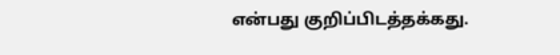என்பது குறிப்பிடத்தக்கது.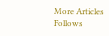More Articles
Follows